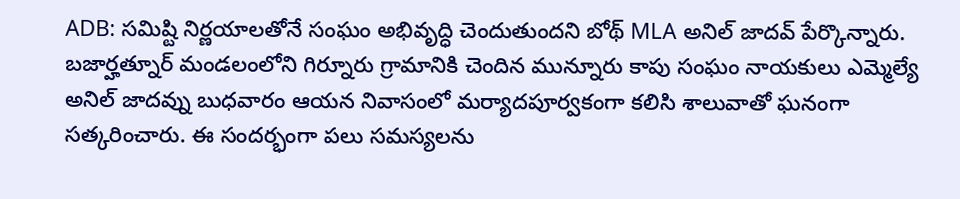ADB: సమిష్టి నిర్ణయాలతోనే సంఘం అభివృద్ధి చెందుతుందని బోథ్ MLA అనిల్ జాదవ్ పేర్కొన్నారు. బజార్హత్నూర్ మండలంలోని గిర్నూరు గ్రామానికి చెందిన మున్నూరు కాపు సంఘం నాయకులు ఎమ్మెల్యే అనిల్ జాదవ్ను బుధవారం ఆయన నివాసంలో మర్యాదపూర్వకంగా కలిసి శాలువాతో ఘనంగా సత్కరించారు. ఈ సందర్భంగా పలు సమస్యలను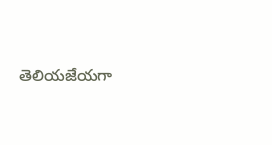తెలియజేయగా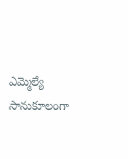ఎమ్మెల్యే సానుకూలంగా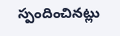స్పందించినట్లు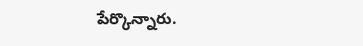పేర్కొన్నారు.